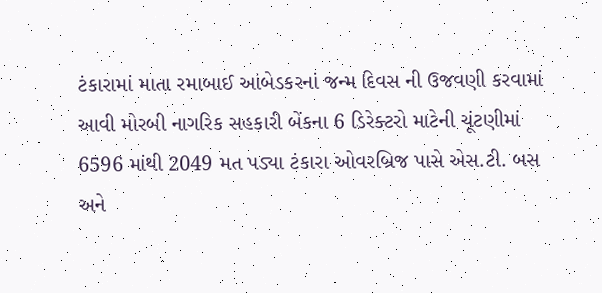ટંકારામાં માતા રમાબાઈ આંબેડકરનાં જન્મ દિવસ ની ઉજવણી કરવામાં આવી મોરબી નાગરિક સહકારી બેંકના 6 ડિરેક્ટરો માટેની ચૂંટણીમાં 6596 માંથી 2049 મત પડ્યા ટંકારા ઓવરબ્રિજ પાસે એસ.ટી. બસ અને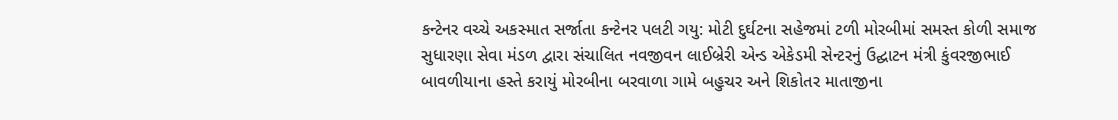કન્ટેનર વચ્ચે અકસ્માત સર્જાતા કન્ટેનર પલટી ગયુ: મોટી દુર્ઘટના સહેજમાં ટળી મોરબીમાં સમસ્ત કોળી સમાજ સુધારણા સેવા મંડળ દ્વારા સંચાલિત નવજીવન લાઈબ્રેરી એન્ડ એકેડમી સેન્ટરનું ઉદ્ઘાટન મંત્રી કુંવરજીભાઈ બાવળીયાના હસ્તે કરાયું મોરબીના બરવાળા ગામે બહુચર અને શિકોતર માતાજીના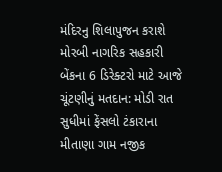મંદિરનુ શિલાપુજન કરાશે મોરબી નાગરિક સહકારી બેંકના 6 ડિરેક્ટરો માટે આજે ચૂંટણીનું મતદાન: મોડી રાત સુધીમાં ફેંસલો ટંકારાના મીતાણા ગામ નજીક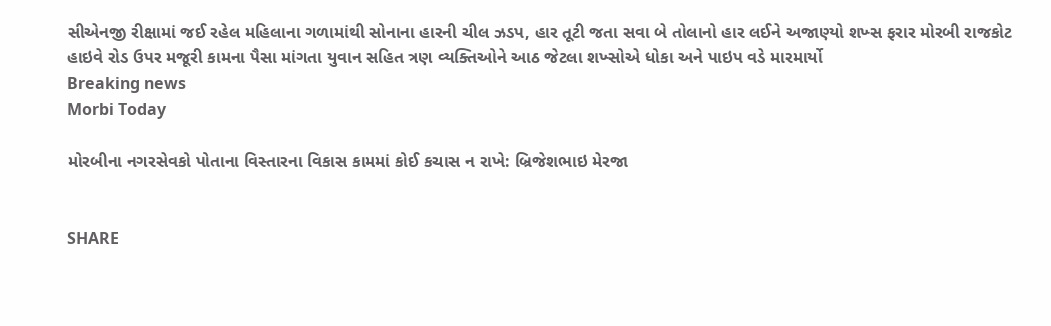સીએનજી રીક્ષામાં જઈ રહેલ મહિલાના ગળામાંથી સોનાના હારની ચીલ ઝડપ, હાર તૂટી જતા સવા બે તોલાનો હાર લઈને અજાણ્યો શખ્સ ફરાર મોરબી રાજકોટ હાઇવે રોડ ઉપર મજૂરી કામના પૈસા માંગતા યુવાન સહિત ત્રણ વ્યક્તિઓને આઠ જેટલા શખ્સોએ ધોકા અને પાઇપ વડે મારમાર્યો
Breaking news
Morbi Today

મોરબીના નગરસેવકો પોતાના વિસ્તારના વિકાસ કામમાં કોઈ કચાસ ન રાખે: બ્રિજેશભાઇ મેરજા


SHARE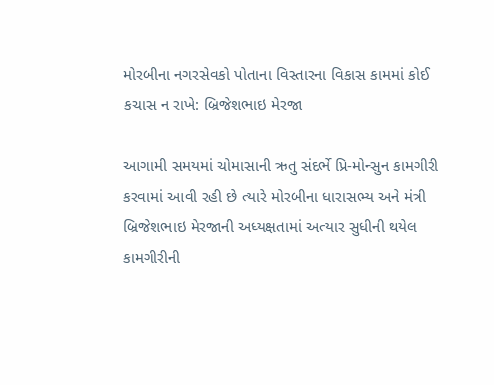મોરબીના નગરસેવકો પોતાના વિસ્તારના વિકાસ કામમાં કોઈ કચાસ ન રાખે: બ્રિજેશભાઇ મેરજા

આગામી સમયમાં ચોમાસાની ઋતુ સંદર્ભે પ્રિ-મોન્સુન કામગીરી કરવામાં આવી રહી છે ત્યારે મોરબીના ધારાસભ્ય અને મંત્રી બ્રિજેશભાઇ મેરજાની અધ્યક્ષતામાં અત્યાર સુધીની થયેલ કામગીરીની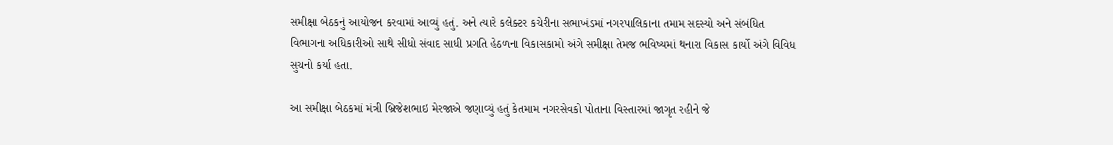સમીક્ષા બેઠકનું આયોજન કરવામાં આવ્યું હતું. અને ત્યારે કલેક્ટર કચેરીના સભાખંડમાં નગરપાલિકાના તમામ સદસ્યો અને સંબંધિત વિભાગના અધિકારીઓ સાથે સીધો સંવાદ સાધી પ્રગતિ હેઠળના વિકાસકામો અંગે સમીક્ષા તેમજ ભવિષ્યમાં થનારા વિકાસ કાર્યો અંગે વિવિધ સુચનો કર્યા હતા.

આ સમીક્ષા બેઠકમાં મંત્રી બ્રિજેશભાઇ મેરજાએ જણાવ્યું હતું કેતમામ નગરસેવકો પોતાના વિસ્તારમાં જાગૃત રહીને જે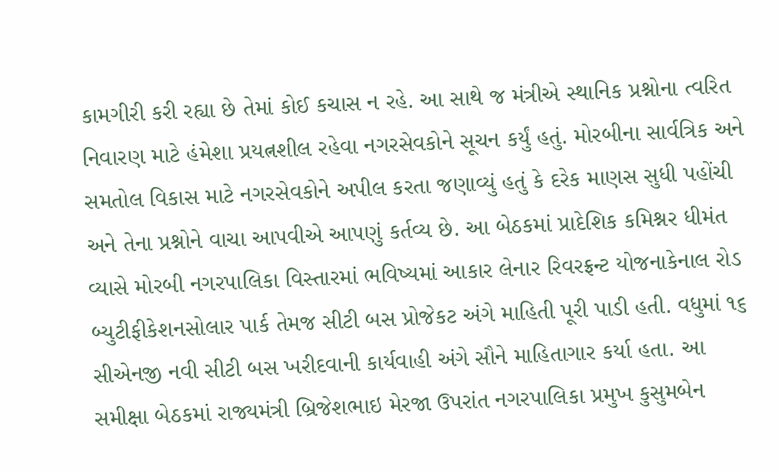કામગીરી કરી રહ્યા છે તેમાં કોઈ કચાસ ન રહે. આ સાથે જ મંત્રીએ સ્થાનિક પ્રશ્નોના ત્વરિત નિવારણ માટે હંમેશા પ્રયત્નશીલ રહેવા નગરસેવકોને સૂચન કર્યું હતું. મોરબીના સાર્વત્રિક અને સમતોલ વિકાસ માટે નગરસેવકોને અપીલ કરતા જણાવ્યું હતું કે દરેક માણસ સુધી પહોંચી અને તેના પ્રશ્નોને વાચા આપવીએ આપણું કર્તવ્ય છે. આ બેઠકમાં પ્રાદેશિક કમિશ્નર ધીમંત વ્યાસે મોરબી નગરપાલિકા વિસ્તારમાં ભવિષ્યમાં આકાર લેનાર રિવરફ્રન્ટ યોજનાકેનાલ રોડ બ્યુટીફીકેશનસોલાર પાર્ક તેમજ સીટી બસ પ્રોજેકટ અંગે માહિતી પૂરી પાડી હતી. વધુમાં ૧૬ સીએનજી નવી સીટી બસ ખરીદવાની કાર્યવાહી અંગે સૌને માહિતાગાર કર્યા હતા. આ સમીક્ષા બેઠકમાં રાજ્યમંત્રી બ્રિજેશભાઇ મેરજા ઉપરાંત નગરપાલિકા પ્રમુખ કુસુમબેન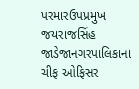પરમારઉપપ્રમુખ જયરાજસિંહ જાડેજાનગરપાલિકાના ચીફ ઓફિસર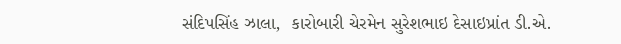સંદિપસિંહ ઝાલા,  કારોબારી ચેરમેન સુરેશભાઇ દેસાઇપ્રાંત ડી.એ.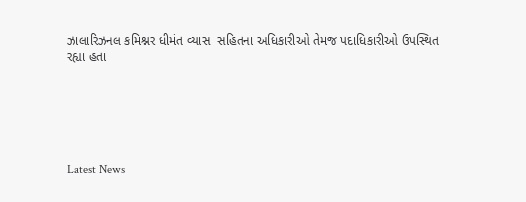ઝાલારિઝનલ કમિશ્નર ધીમંત વ્યાસ  સહિતના અધિકારીઓ તેમજ પદાધિકારીઓ ઉપસ્થિત રહ્યા હતા






Latest News